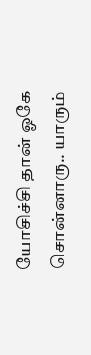யோசிச்சி தான் ஓகே சொன்னாரு.. யாரும்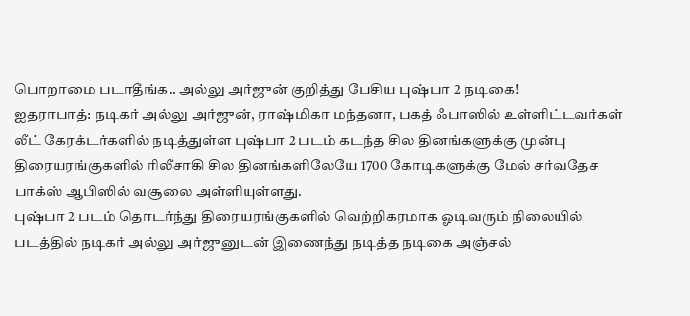பொறாமை படாதீங்க.. அல்லு அர்ஜுன் குறித்து பேசிய புஷ்பா 2 நடிகை!
ஐதராபாத்: நடிகர் அல்லு அர்ஜுன், ராஷ்மிகா மந்தனா, பகத் ஃபாஸில் உள்ளிட்டவர்கள் லீட் கேரக்டர்களில் நடித்துள்ள புஷ்பா 2 படம் கடந்த சில தினங்களுக்கு முன்பு திரையரங்குகளில் ரிலீசாகி சில தினங்களிலேயே 1700 கோடிகளுக்கு மேல் சர்வதேச பாக்ஸ் ஆபிஸில் வசூலை அள்ளியுள்ளது.
புஷ்பா 2 படம் தொடர்ந்து திரையரங்குகளில் வெற்றிகரமாக ஓடிவரும் நிலையில் படத்தில் நடிகர் அல்லு அர்ஜுனுடன் இணைந்து நடித்த நடிகை அஞ்சல்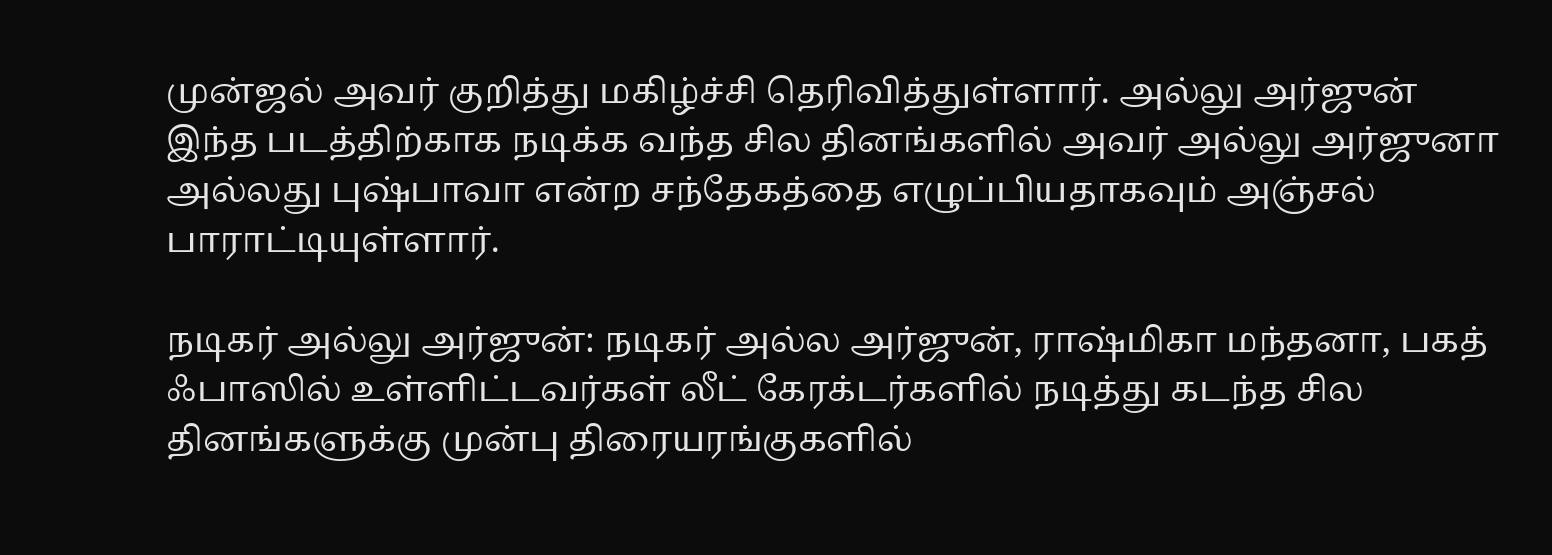முன்ஜல் அவர் குறித்து மகிழ்ச்சி தெரிவித்துள்ளார். அல்லு அர்ஜுன் இந்த படத்திற்காக நடிக்க வந்த சில தினங்களில் அவர் அல்லு அர்ஜுனா அல்லது புஷ்பாவா என்ற சந்தேகத்தை எழுப்பியதாகவும் அஞ்சல் பாராட்டியுள்ளார்.

நடிகர் அல்லு அர்ஜுன்: நடிகர் அல்ல அர்ஜுன், ராஷ்மிகா மந்தனா, பகத் ஃபாஸில் உள்ளிட்டவர்கள் லீட் கேரக்டர்களில் நடித்து கடந்த சில தினங்களுக்கு முன்பு திரையரங்குகளில்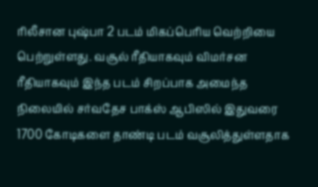ரிலீசான புஷ்பா 2 படம் மிகப்பெரிய வெற்றியை பெற்றுள்ளது. வசூல் ரீதியாகவும் விமர்சன ரீதியாகவும் இந்த படம் சிறப்பாக அமைந்த நிலையில் சர்வதேச பாக்ஸ் ஆபிஸில் இதுவரை 1700 கோடிகளை தாண்டி படம் வசூலித்துள்ளதாக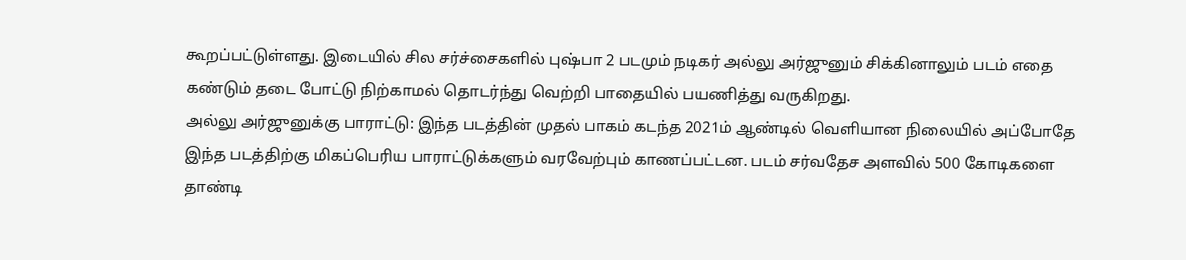கூறப்பட்டுள்ளது. இடையில் சில சர்ச்சைகளில் புஷ்பா 2 படமும் நடிகர் அல்லு அர்ஜுனும் சிக்கினாலும் படம் எதை கண்டும் தடை போட்டு நிற்காமல் தொடர்ந்து வெற்றி பாதையில் பயணித்து வருகிறது.
அல்லு அர்ஜுனுக்கு பாராட்டு: இந்த படத்தின் முதல் பாகம் கடந்த 2021ம் ஆண்டில் வெளியான நிலையில் அப்போதே இந்த படத்திற்கு மிகப்பெரிய பாராட்டுக்களும் வரவேற்பும் காணப்பட்டன. படம் சர்வதேச அளவில் 500 கோடிகளை தாண்டி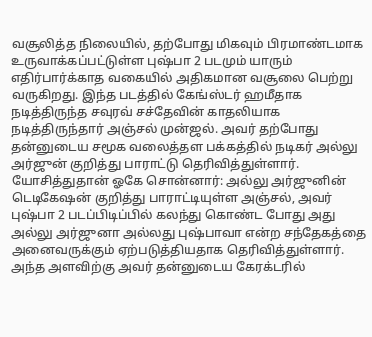வசூலித்த நிலையில், தற்போது மிகவும் பிரமாண்டமாக உருவாக்கப்பட்டுள்ள புஷ்பா 2 படமும் யாரும் எதிர்பார்க்காத வகையில் அதிகமான வசூலை பெற்று வருகிறது. இந்த படத்தில் கேங்ஸ்டர் ஹமீதாக நடித்திருந்த சவுரவ் சச்தேவின் காதலியாக நடித்திருந்தார் அஞ்சல் முன்ஜல். அவர் தற்போது தன்னுடைய சமூக வலைத்தள பக்கத்தில் நடிகர் அல்லு அர்ஜுன் குறித்து பாராட்டு தெரிவித்துள்ளார்.
யோசித்துதான் ஓகே சொன்னார்: அல்லு அர்ஜுனின் டெடிகேஷன் குறித்து பாராட்டியுள்ள அஞ்சல், அவர் புஷ்பா 2 படப்பிடிப்பில் கலந்து கொண்ட போது அது அல்லு அர்ஜுனா அல்லது புஷ்பாவா என்ற சந்தேகத்தை அனைவருக்கும் ஏற்படுத்தியதாக தெரிவித்துள்ளார். அந்த அளவிற்கு அவர் தன்னுடைய கேரக்டரில்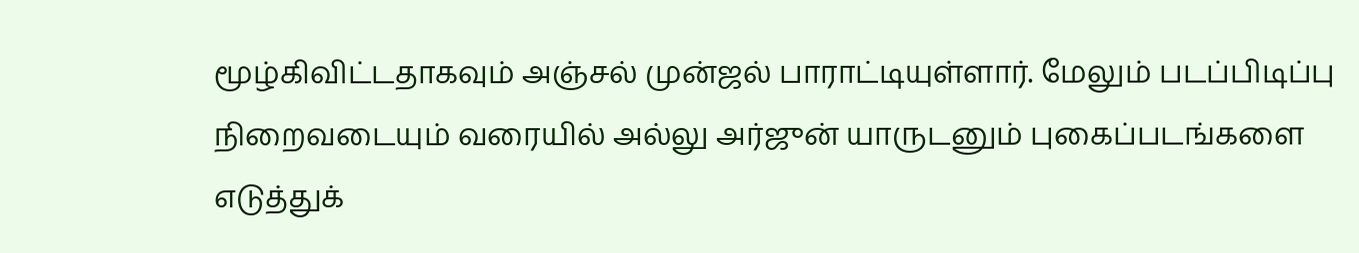மூழ்கிவிட்டதாகவும் அஞ்சல் முன்ஜல் பாராட்டியுள்ளார். மேலும் படப்பிடிப்பு நிறைவடையும் வரையில் அல்லு அர்ஜுன் யாருடனும் புகைப்படங்களை எடுத்துக்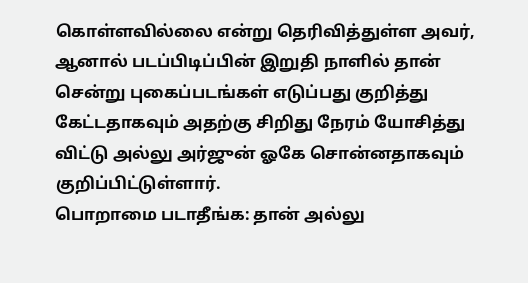கொள்ளவில்லை என்று தெரிவித்துள்ள அவர், ஆனால் படப்பிடிப்பின் இறுதி நாளில் தான் சென்று புகைப்படங்கள் எடுப்பது குறித்து கேட்டதாகவும் அதற்கு சிறிது நேரம் யோசித்து விட்டு அல்லு அர்ஜுன் ஓகே சொன்னதாகவும் குறிப்பிட்டுள்ளார்.
பொறாமை படாதீங்க: தான் அல்லு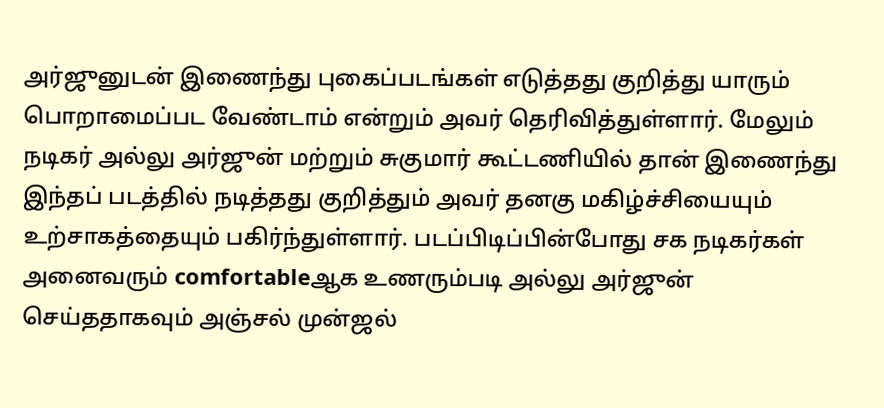அர்ஜுனுடன் இணைந்து புகைப்படங்கள் எடுத்தது குறித்து யாரும் பொறாமைப்பட வேண்டாம் என்றும் அவர் தெரிவித்துள்ளார். மேலும் நடிகர் அல்லு அர்ஜுன் மற்றும் சுகுமார் கூட்டணியில் தான் இணைந்து இந்தப் படத்தில் நடித்தது குறித்தும் அவர் தனகு மகிழ்ச்சியையும் உற்சாகத்தையும் பகிர்ந்துள்ளார். படப்பிடிப்பின்போது சக நடிகர்கள் அனைவரும் comfortableஆக உணரும்படி அல்லு அர்ஜுன் செய்ததாகவும் அஞ்சல் முன்ஜல்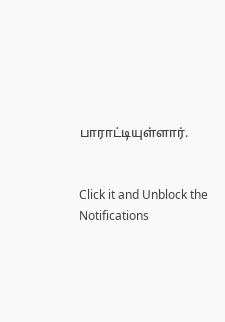பாராட்டியுள்ளார்.


Click it and Unblock the Notifications